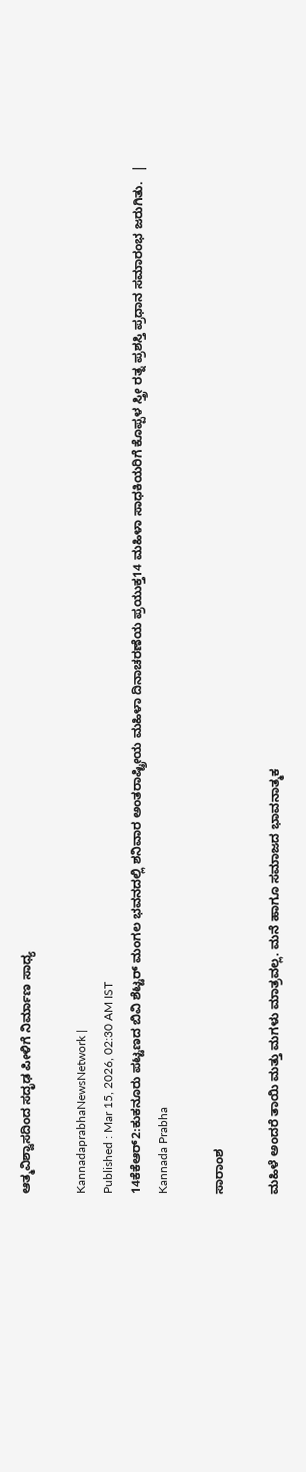ಆತ್ಮವಿಶ್ವಾಸದಿಂದ ಸದೃಢ ಪೀಳಿಗೆ ನಿರ್ಮಾಣ ಸಾಧ್ಯ

KannadaprabhaNewsNetwork |
Published : Mar 15, 2026, 02:30 AM IST
14ಕೆಕೆಆರ್2:ಕುಕನೂರು ಪಟ್ಟಣದ ಬಿವಿ ಶೆಟ್ಟರ್ ಮಂಗಲ ಭವನದಲ್ಲಿ ಶನಿವಾರ ಅಂತರಾಷ್ಟ್ರೀಯ ಮಹಿಳಾ ದಿನಾಚರಣೆಯ ಪ್ರಯುಕ್ತ14 ಮಹಿಳಾ ಸಾಧಕಿಯರಿಗೆ ಕೊಪ್ಪಳ ಸ್ತ್ರೀ ರತ್ನ ಪ್ರಶಸ್ತಿ ಪ್ರಧಾನ ಸಮಾರಂಭ ಜರುಗಿತು.   | Kannada Prabha

ಸಾರಾಂಶ

ಮಹಿಳೆ ಅಂದರೆ ತಾಯಿ ಮತ್ತು ಮಗಳು ಮಾತ್ರವಲ್ಲ. ಮನೆ ಹಾಗೂ ಸಮಾಜದ ಭಾವನಾತ್ಮಕ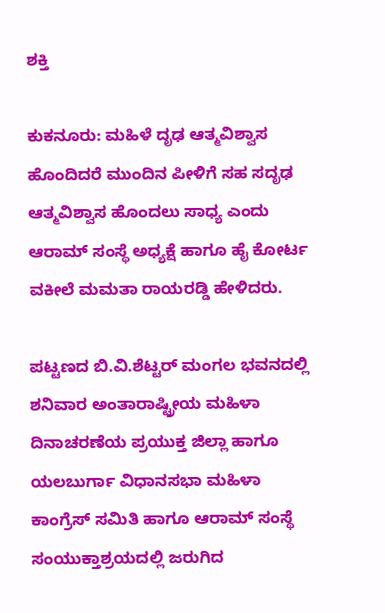ಶಕ್ತಿ

ಕುಕನೂರು: ಮಹಿಳೆ ದೃಢ ಆತ್ಮವಿಶ್ವಾಸ ಹೊಂದಿದರೆ ಮುಂದಿನ ಪೀಳಿಗೆ ಸಹ ಸದೃಢ ಆತ್ಮವಿಶ್ವಾಸ ಹೊಂದಲು ಸಾಧ್ಯ ಎಂದು ಆರಾಮ್ ಸಂಸ್ಥೆ ಅಧ್ಯಕ್ಷೆ ಹಾಗೂ ಹೈ ಕೋರ್ಟ ವಕೀಲೆ ಮಮತಾ ರಾಯರಡ್ಡಿ ಹೇಳಿದರು.

ಪಟ್ಟಣದ ಬಿ.ವಿ.ಶೆಟ್ಟರ್ ಮಂಗಲ ಭವನದಲ್ಲಿ ಶನಿವಾರ ಅಂತಾರಾಷ್ಟ್ರೀಯ ಮಹಿಳಾ ದಿನಾಚರಣೆಯ ಪ್ರಯುಕ್ತ ಜಿಲ್ಲಾ ಹಾಗೂ ಯಲಬುರ್ಗಾ ವಿಧಾನಸಭಾ ಮಹಿಳಾ ಕಾಂಗ್ರೆಸ್ ಸಮಿತಿ ಹಾಗೂ ಆರಾಮ್ ಸಂಸ್ಥೆ ಸಂಯುಕ್ತಾಶ್ರಯದಲ್ಲಿ ಜರುಗಿದ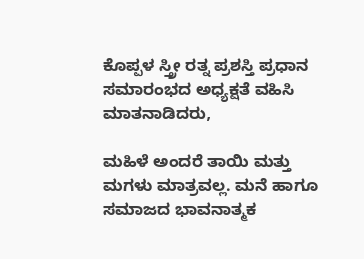ಕೊಪ್ಪಳ ಸ್ತ್ರೀ ರತ್ನ ಪ್ರಶಸ್ತಿ ಪ್ರಧಾನ ಸಮಾರಂಭದ ಅಧ್ಯಕ್ಷತೆ ವಹಿಸಿ ಮಾತನಾಡಿದರು,

ಮಹಿಳೆ ಅಂದರೆ ತಾಯಿ ಮತ್ತು ಮಗಳು ಮಾತ್ರವಲ್ಲ. ಮನೆ ಹಾಗೂ ಸಮಾಜದ ಭಾವನಾತ್ಮಕ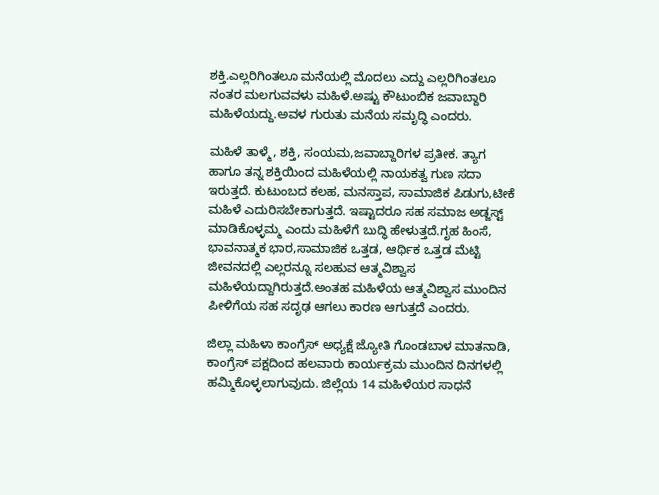ಶಕ್ತಿ.ಎಲ್ಲರಿಗಿಂತಲೂ ಮನೆಯಲ್ಲಿ ಮೊದಲು ಎದ್ದು ಎಲ್ಲರಿಗಿಂತಲೂ ನಂತರ ಮಲಗುವವಳು ಮಹಿಳೆ.ಅಷ್ಟು ಕೌಟುಂಬಿಕ ಜವಾಬ್ದಾರಿ ಮಹಿಳೆಯದ್ದು.ಅವಳ ಗುರುತು ಮನೆಯ ಸಮೃದ್ಧಿ ಎಂದರು.

ಮಹಿಳೆ ತಾಳ್ಮೆ, ಶಕ್ತಿ, ಸಂಯಮ,ಜವಾಬ್ದಾರಿಗಳ ಪ್ರತೀಕ. ತ್ಯಾಗ ಹಾಗೂ ತನ್ನ ಶಕ್ತಿಯಿಂದ ಮಹಿಳೆಯಲ್ಲಿ ನಾಯಕತ್ವ ಗುಣ ಸದಾ ಇರುತ್ತದೆ. ಕುಟುಂಬದ ಕಲಹ, ಮನಸ್ತಾಪ, ಸಾಮಾಜಿಕ ಪಿಡುಗು,ಟೀಕೆ ಮಹಿಳೆ ಎದುರಿಸಬೇಕಾಗುತ್ತದೆ. ಇಷ್ಟಾದರೂ ಸಹ ಸಮಾಜ ಅಡ್ಜಸ್ಟ್ ಮಾಡಿಕೊಳ್ಳಮ್ಮ ಎಂದು ಮಹಿಳೆಗೆ ಬುದ್ಧಿ ಹೇಳುತ್ತದೆ.ಗೃಹ ಹಿಂಸೆ, ಭಾವನಾತ್ಮಕ ಭಾರ,ಸಾಮಾಜಿಕ ಒತ್ತಡ, ಆರ್ಥಿಕ ಒತ್ತಡ ಮೆಟ್ಟಿ ಜೀವನದಲ್ಲಿ ಎಲ್ಲರನ್ನೂ ಸಲಹುವ ಆತ್ಮವಿಶ್ವಾಸ ಮಹಿಳೆಯದ್ದಾಗಿರುತ್ತದೆ.ಅಂತಹ ಮಹಿಳೆಯ ಆತ್ಮವಿಶ್ವಾಸ ಮುಂದಿನ ಪೀಳಿಗೆಯ ಸಹ ಸದೃಢ ಆಗಲು ಕಾರಣ ಆಗುತ್ತದೆ ಎಂದರು.

ಜಿಲ್ಲಾ ಮಹಿಳಾ ಕಾಂಗ್ರೆಸ್ ಅಧ್ಯಕ್ಷೆ ಜ್ಯೋತಿ ಗೊಂಡಬಾಳ ಮಾತನಾಡಿ, ಕಾಂಗ್ರೆಸ್ ಪಕ್ಷದಿಂದ ಹಲವಾರು ಕಾರ್ಯಕ್ರಮ ಮುಂದಿನ ದಿನಗಳಲ್ಲಿ ಹಮ್ಮಿಕೊಳ್ಳಲಾಗುವುದು. ಜಿಲ್ಲೆಯ 14 ಮಹಿಳೆಯರ ಸಾಧನೆ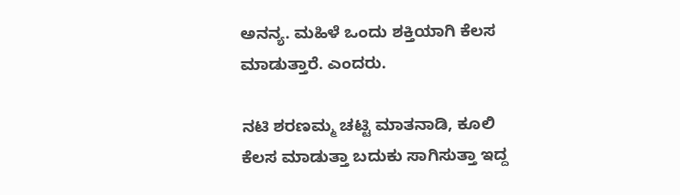ಅನನ್ಯ. ಮಹಿಳೆ ಒಂದು ಶಕ್ತಿಯಾಗಿ ಕೆಲಸ ಮಾಡುತ್ತಾರೆ. ಎಂದರು.

ನಟಿ ಶರಣಮ್ಮ ಚಟ್ಟಿ ಮಾತನಾಡಿ, ಕೂಲಿ ಕೆಲಸ ಮಾಡುತ್ತಾ ಬದುಕು ಸಾಗಿಸುತ್ತಾ ಇದ್ದ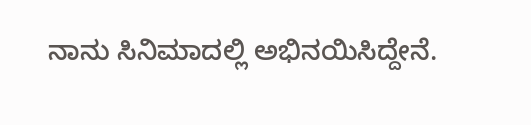ನಾನು ಸಿನಿಮಾದಲ್ಲಿ ಅಭಿನಯಿಸಿದ್ದೇನೆ.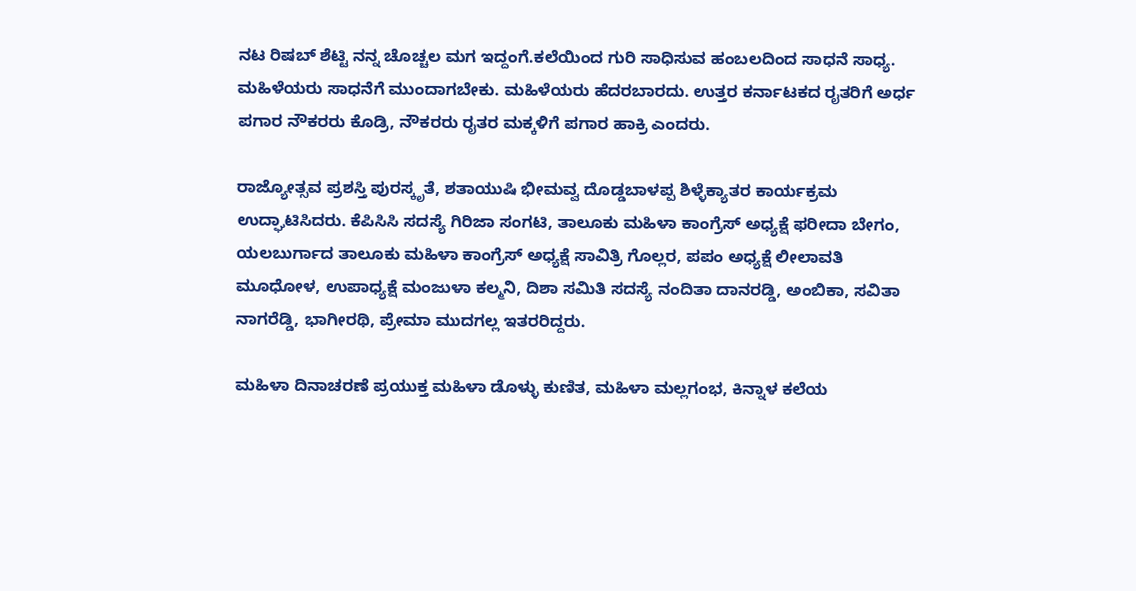ನಟ ರಿಷಬ್ ಶೆಟ್ಟಿ ನನ್ನ ಚೊಚ್ಚಲ ಮಗ ಇದ್ದಂಗೆ.ಕಲೆಯಿಂದ ಗುರಿ ಸಾಧಿಸುವ ಹಂಬಲದಿಂದ ಸಾಧನೆ ಸಾಧ್ಯ. ಮಹಿಳೆಯರು ಸಾಧನೆಗೆ ಮುಂದಾಗಬೇಕು. ಮಹಿಳೆಯರು ಹೆದರಬಾರದು. ಉತ್ತರ ಕರ್ನಾಟಕದ ರೖತರಿಗೆ ಅರ್ಧ ಪಗಾರ ನೌಕರರು ಕೊಡ್ರಿ, ನೌಕರರು ರೖತರ ಮಕ್ಕಳಿಗೆ ಪಗಾರ ಹಾಕ್ರಿ ಎಂದರು.

ರಾಜ್ಯೋತ್ಸವ ಪ್ರಶಸ್ತಿ ಪುರಸ್ಕೃತೆ, ಶತಾಯುಷಿ ಭೀಮವ್ವ ದೊಡ್ಡಬಾಳಪ್ಪ ಶಿಳ್ಳೆಕ್ಯಾತರ ಕಾರ್ಯಕ್ರಮ ಉದ್ಘಾಟಿಸಿದರು. ಕೆಪಿಸಿಸಿ ಸದಸ್ಯೆ ಗಿರಿಜಾ ಸಂಗಟಿ, ತಾಲೂಕು ಮಹಿಳಾ ಕಾಂಗ್ರೆಸ್ ಅಧ್ಯಕ್ಷೆ ಫರೀದಾ ಬೇಗಂ, ಯಲಬುರ್ಗಾದ ತಾಲೂಕು ಮಹಿಳಾ ಕಾಂಗ್ರೆಸ್‌ ಅಧ್ಯಕ್ಷೆ ಸಾವಿತ್ರಿ ಗೊಲ್ಲರ, ಪಪಂ ಅಧ್ಯಕ್ಷೆ ಲೀಲಾವತಿ ಮೂಧೋಳ, ಉಪಾಧ್ಯಕ್ಷೆ ಮಂಜುಳಾ ಕಲ್ಮನಿ, ದಿಶಾ ಸಮಿತಿ ಸದಸ್ಯೆ ನಂದಿತಾ ದಾನರಡ್ಡಿ, ಅಂಬಿಕಾ, ಸವಿತಾ ನಾಗರೆಡ್ಡಿ, ಭಾಗೀರಥಿ, ಪ್ರೇಮಾ ಮುದಗಲ್ಲ ಇತರರಿದ್ದರು.

ಮಹಿಳಾ ದಿನಾಚರಣೆ ಪ್ರಯುಕ್ತ ಮಹಿಳಾ ಡೊಳ್ಳು ಕುಣಿತ, ಮಹಿಳಾ ಮಲ್ಲಗಂಭ, ಕಿನ್ನಾಳ ಕಲೆಯ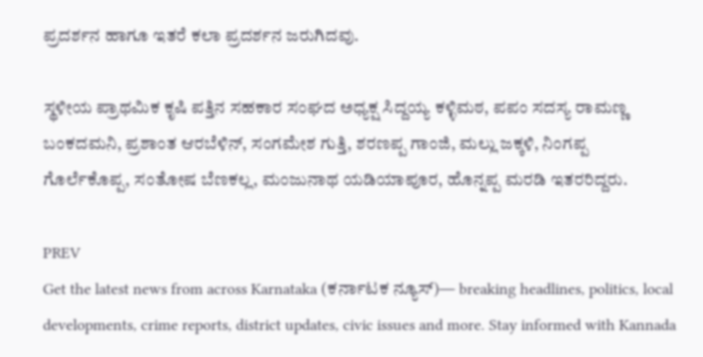ಪ್ರದರ್ಶನ ಹಾಗೂ ಇತರೆ ಕಲಾ ಪ್ರದರ್ಶನ ಜರುಗಿದವು.

ಸ್ಥಳೀಯ ಪ್ರಾಥಮಿಕ ಕೃಷಿ ಪತ್ತಿನ ಸಹಕಾರ ಸಂಘದ ಅಧ್ಯಕ್ಷ ಸಿದ್ದಯ್ಯ ಕಳ್ಳಿಮಠ, ಪಪಂ ಸದಸ್ಯ ರಾಮಣ್ಣ ಬಂಕದಮನಿ, ಪ್ರಶಾಂತ ಆರಬೆಳಿನ್, ಸಂಗಮೇಶ ಗುತ್ತಿ, ಶರಣಪ್ಪ ಗಾಂಜಿ, ಮಲ್ಲು ಜಕ್ಕಳಿ, ನಿಂಗಪ್ಪ ಗೊರ್ಲೆಕೊಪ್ಪ, ಸಂತೋಷ ಬೆಣಕಲ್ಲ, ಮಂಜುನಾಥ ಯಡಿಯಾಪೂರ, ಹೊನ್ನಪ್ಪ ಮರಡಿ ಇತರರಿದ್ದರು.

PREV
Get the latest news from across Karnataka (ಕರ್ನಾಟಕ ನ್ಯೂಸ್)— breaking headlines, politics, local developments, crime reports, district updates, civic issues and more. Stay informed with Kannada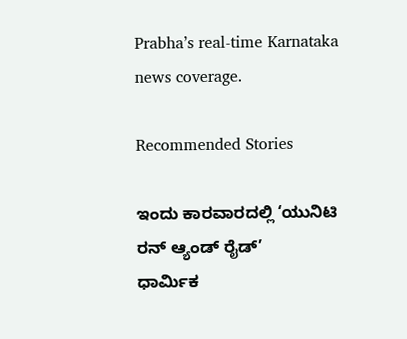Prabha’s real‑time Karnataka news coverage.

Recommended Stories

ಇಂದು ಕಾರವಾರದಲ್ಲಿ ‘ಯುನಿಟಿ ರನ್ ಆ್ಯಂಡ್ ರೈಡ್’
ಧಾರ್ಮಿಕ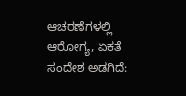ಆಚರಣೆಗಳಲ್ಲಿ ಆರೋಗ್ಯ, ಏಕತೆ ಸಂದೇಶ ಅಡಗಿದೆ: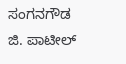ಸಂಗನಗೌಡ ಜಿ. ಪಾಟೀಲ್